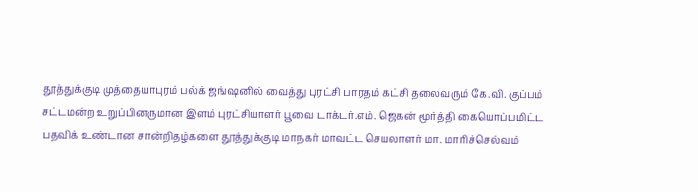தூத்துக்குடி முத்தையாபுரம் பல்க் ஜங்ஷனில் வைத்து புரட்சி பாரதம் கட்சி தலைவரும் கே.வி. குப்பம் சட்டமன்ற உறுப்பினருமான இளம் புரட்சியாளர் பூவை டாக்டர்.எம். ஜெகன் மூர்த்தி கையொப்பமிட்ட பதவிக் உண்டான சான்றிதழ்களை தூத்துக்குடி மாநகர் மாவட்ட செயலாளர் மா. மாரிச்செல்வம்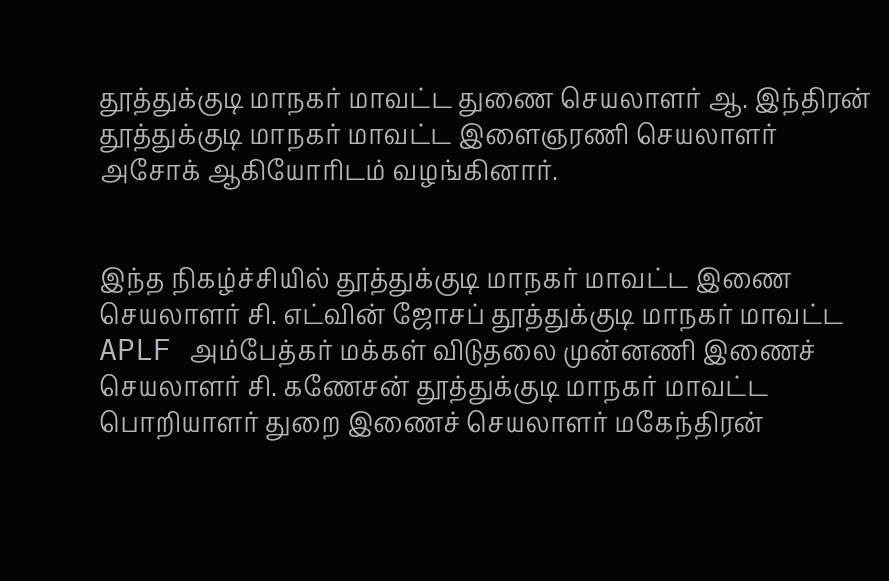தூத்துக்குடி மாநகர் மாவட்ட துணை செயலாளர் ஆ. இந்திரன் தூத்துக்குடி மாநகர் மாவட்ட இளைஞரணி செயலாளர் அசோக் ஆகியோரிடம் வழங்கினார்.


இந்த நிகழ்ச்சியில் தூத்துக்குடி மாநகர் மாவட்ட இணை செயலாளர் சி. எட்வின் ஜோசப் தூத்துக்குடி மாநகர் மாவட்ட APLF அம்பேத்கர் மக்கள் விடுதலை முன்னணி இணைச் செயலாளர் சி. கணேசன் தூத்துக்குடி மாநகர் மாவட்ட பொறியாளர் துறை இணைச் செயலாளர் மகேந்திரன்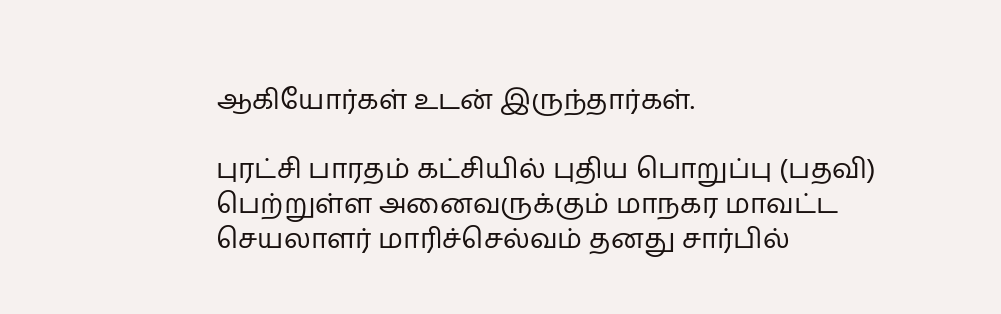ஆகியோர்கள் உடன் இருந்தார்கள்.

புரட்சி பாரதம் கட்சியில் புதிய பொறுப்பு (பதவி) பெற்றுள்ள அனைவருக்கும் மாநகர மாவட்ட செயலாளர் மாரிச்செல்வம் தனது சார்பில்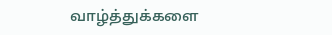வாழ்த்துக்களை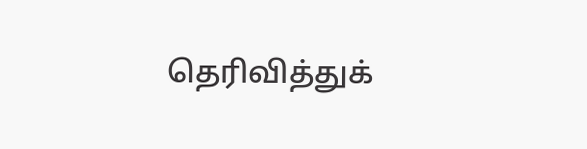தெரிவித்துக்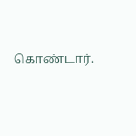கொண்டார்.